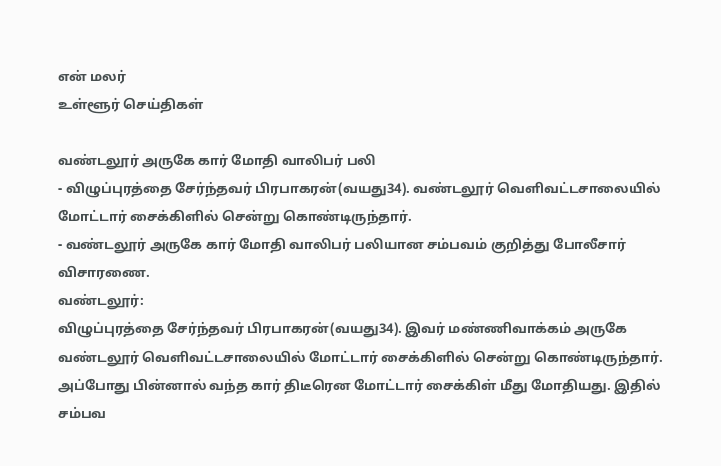என் மலர்
உள்ளூர் செய்திகள்

வண்டலூர் அருகே கார் மோதி வாலிபர் பலி
- விழுப்புரத்தை சேர்ந்தவர் பிரபாகரன்(வயது34). வண்டலூர் வெளிவட்டசாலையில் மோட்டார் சைக்கிளில் சென்று கொண்டிருந்தார்.
- வண்டலூர் அருகே கார் மோதி வாலிபர் பலியான சம்பவம் குறித்து போலீசார் விசாரணை.
வண்டலூர்:
விழுப்புரத்தை சேர்ந்தவர் பிரபாகரன்(வயது34). இவர் மண்ணிவாக்கம் அருகே வண்டலூர் வெளிவட்டசாலையில் மோட்டார் சைக்கிளில் சென்று கொண்டிருந்தார். அப்போது பின்னால் வந்த கார் திடீரென மோட்டார் சைக்கிள் மீது மோதியது. இதில் சம்பவ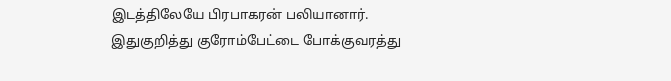இடத்திலேயே பிரபாகரன் பலியானார். இதுகுறித்து குரோம்பேட்டை போக்குவரத்து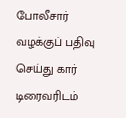போலீசார் வழக்குப் பதிவு செய்து கார் டிரைவரிடம்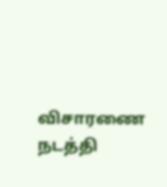விசாரணை நடத்தி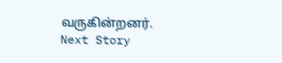வருகின்றனர்.
Next Story